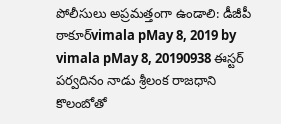పోలీసులు అప్రమత్తంగా ఉండాలి: డీజీపీ ఠాకూర్vimala pMay 8, 2019 by vimala pMay 8, 20190938 ఈస్టర్ పర్వదినం నాడు శ్రీలంక రాజధాని కొలంబోతో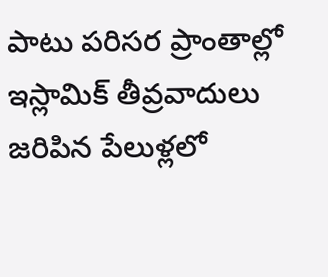పాటు పరిసర ప్రాంతాల్లో ఇస్లామిక్ తీవ్రవాదులు జరిపిన పేలుళ్లలో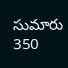సుమారు 350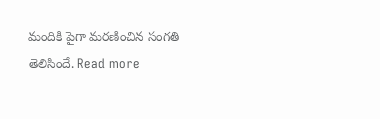మందికి పైగా మరణించిన సంగతి తెలిసిందే. Read more